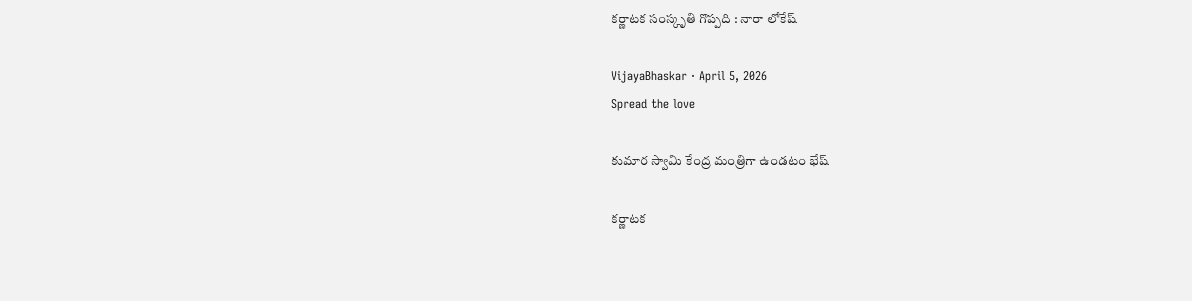క‌ర్ణాట‌క సంస్కృతి గొప్ప‌ది : నారా లోకేష్

VijayaBhaskar · April 5, 2026
Spread the love

కుమార స్వామి కేంద్ర మంత్రిగా ఉండ‌టం భేష్

క‌ర్ణాట‌క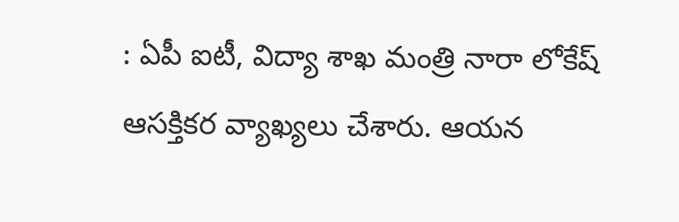: ఏపీ ఐటీ, విద్యా శాఖ మంత్రి నారా లోకేష్ ఆస‌క్తిక‌ర వ్యాఖ్య‌లు చేశారు. ఆయ‌న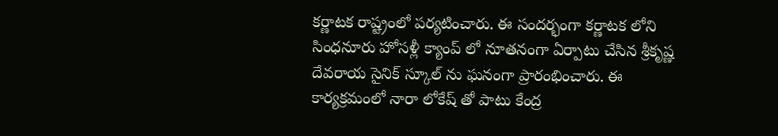క‌ర్ణాట‌క రాష్ట్రంలో ప‌ర్య‌టించారు. ఈ సంద‌ర్భంగా కర్ణాటక లోని సింధనూరు హోసళ్లీ క్యాంప్ లో నూతనంగా ఏర్పాటు చేసిన శ్రీకృష్ణ దేవరాయ సైనిక్ స్కూల్ ను ఘ‌నంగా ప్రారంభించారు. ఈ కార్య‌క్ర‌మంలో నారా లోకేష్ తో పాటు కేంద్ర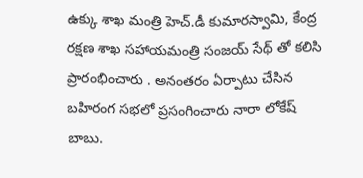ఉక్కు శాఖ మంత్రి హెచ్.డీ కుమారస్వామి, కేంద్ర రక్షణ శాఖ సహాయమంత్రి సంజయ్ సేథ్ తో క‌లిసి ప్రారంభించారు . అనంత‌రం ఏర్పాటు చేసిన బహిరంగ సభలో ప్రసంగించారు నారా లోకేష్ బాబు.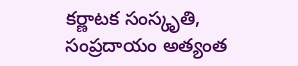కర్ణాటక సంస్కృతి, సంప్రదాయం అత్యంత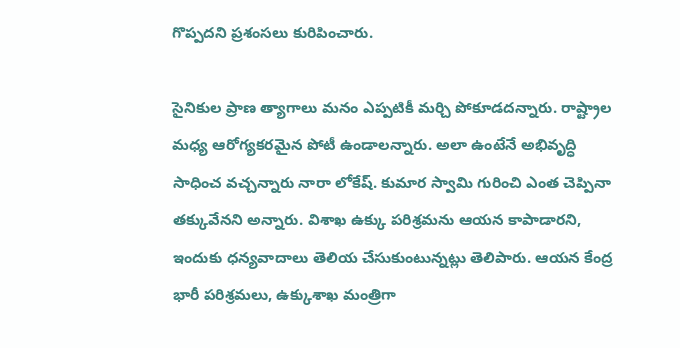గొప్పదని ప్ర‌శంస‌లు కురిపించారు.

సైనికుల ప్రాణ త్యాగాలు మనం ఎప్పటికీ మర్చి పోకూడదన్నారు. రాష్ట్రాల మధ్య ఆరోగ్య‌క‌ర‌మైన పోటీ ఉండాల‌న్నారు. అలా ఉంటేనే అభివృద్ధి సాధించ వ‌చ్చ‌న్నారు నారా లోకేష్‌. కుమార స్వామి గురించి ఎంత చెప్పినా త‌క్కువేన‌ని అన్నారు. విశాఖ ఉక్కు ప‌రిశ్ర‌మ‌ను ఆయ‌న కాపాడార‌ని, ఇందుకు ధ‌న్య‌వాదాలు తెలియ చేసుకుంటున్న‌ట్లు తెలిపారు. ఆయన కేంద్ర భారీ పరిశ్రమలు, ఉక్కుశాఖ మంత్రిగా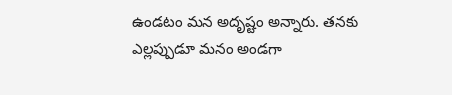ఉండటం మన అదృష్టం అన్నారు. త‌న‌కు ఎల్ల‌ప్పుడూ మ‌నం అండ‌గా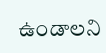ఉండాల‌ని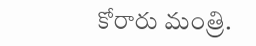కోరారు మంత్రి.